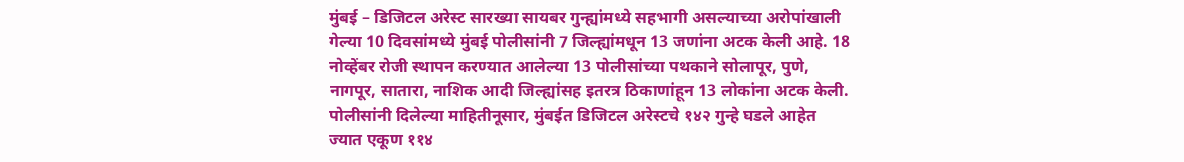मुंबई – डिजिटल अरेस्ट सारख्या सायबर गुन्ह्यांमध्ये सहभागी असल्याच्या अरोपांखाली गेल्या 10 दिवसांमध्ये मुंबई पोलीसांनी 7 जिल्ह्यांमधून 13 जणांना अटक केली आहे. 18 नोव्हेंबर रोजी स्थापन करण्यात आलेल्या 13 पोलीसांच्या पथकाने सोलापूर, पुणे, नागपूर, सातारा, नाशिक आदी जिल्ह्यांसह इतरत्र ठिकाणांहून 13 लोकांना अटक केली. पोलीसांनी दिलेल्या माहितीनूसार, मुंबईत डिजिटल अरेस्टचे १४२ गुन्हे घडले आहेत ज्यात एकूण ११४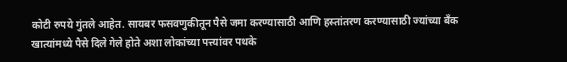कोटी रुपये गुंतले आहेत. सायबर फसवणुकीतून पैसे जमा करण्यासाठी आणि हस्तांतरण करण्यासाठी ज्यांच्या बँक खात्यांमध्ये पैसे दिले गेले होते अशा लोकांच्या पत्त्यांवर पथके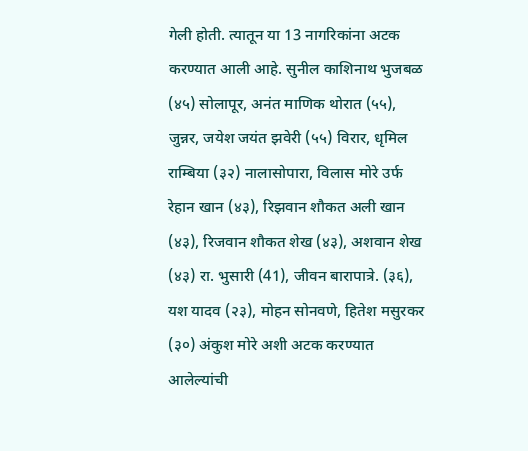गेली होती. त्यातून या 13 नागरिकांना अटक करण्यात आली आहे. सुनील काशिनाथ भुजबळ (४५) सोलापूर, अनंत माणिक थोरात (५५), जुन्नर, जयेश जयंत झवेरी (५५) विरार, धृमिल राम्बिया (३२) नालासोपारा, विलास मोरे उर्फ रेहान खान (४३), रिझवान शौकत अली खान (४३), रिजवान शौकत शेख (४३), अशवान शेख (४३) रा. भुसारी (41), जीवन बारापात्रे. (३६), यश यादव (२३), मोहन सोनवणे, हितेश मसुरकर (३०) अंकुश मोरे अशी अटक करण्यात आलेल्यांची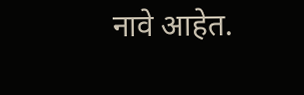नावे आहेत.